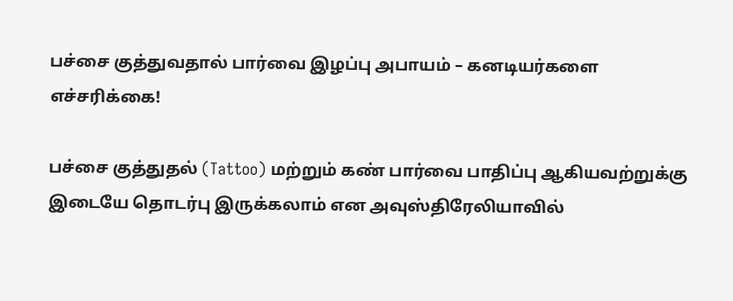பச்சை குத்துவதால் பார்வை இழப்பு அபாயம் – கனடியர்களை எச்சரிக்கை!

பச்சை குத்துதல் (Tattoo) மற்றும் கண் பார்வை பாதிப்பு ஆகியவற்றுக்கு இடையே தொடர்பு இருக்கலாம் என அவுஸ்திரேலியாவில்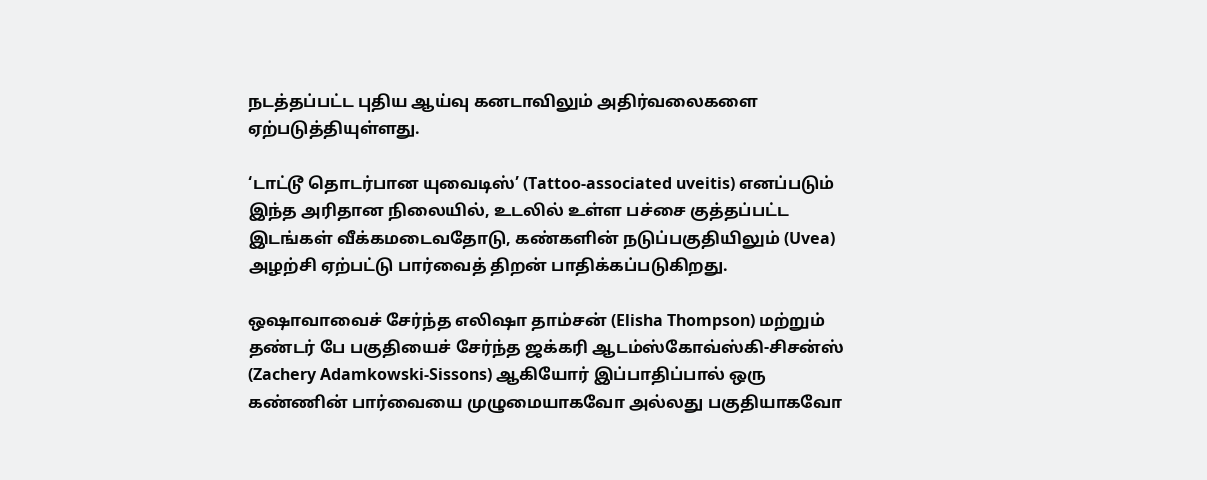நடத்தப்பட்ட புதிய ஆய்வு கனடாவிலும் அதிர்வலைகளை ஏற்படுத்தியுள்ளது.

‘டாட்டூ தொடர்பான யுவைடிஸ்’ (Tattoo-associated uveitis) எனப்படும் இந்த அரிதான நிலையில், உடலில் உள்ள பச்சை குத்தப்பட்ட இடங்கள் வீக்கமடைவதோடு, கண்களின் நடுப்பகுதியிலும் (Uvea) அழற்சி ஏற்பட்டு பார்வைத் திறன் பாதிக்கப்படுகிறது.

ஒஷாவாவைச் சேர்ந்த எலிஷா தாம்சன் (Elisha Thompson) மற்றும் தண்டர் பே பகுதியைச் சேர்ந்த ஜக்கரி ஆடம்ஸ்கோவ்ஸ்கி-சிசன்ஸ் (Zachery Adamkowski-Sissons) ஆகியோர் இப்பாதிப்பால் ஒரு கண்ணின் பார்வையை முழுமையாகவோ அல்லது பகுதியாகவோ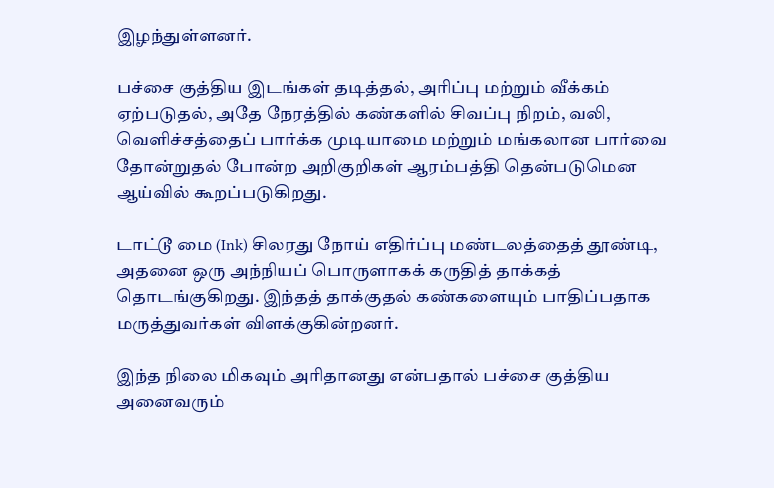இழந்துள்ளனர்.

பச்சை குத்திய இடங்கள் தடித்தல், அரிப்பு மற்றும் வீக்கம் ஏற்படுதல், அதே நேரத்தில் கண்களில் சிவப்பு நிறம், வலி, வெளிச்சத்தைப் பார்க்க முடியாமை மற்றும் மங்கலான பார்வை தோன்றுதல் போன்ற அறிகுறிகள் ஆரம்பத்தி தென்படுமென ஆய்வில் கூறப்படுகிறது.

டாட்டூ மை (Ink) சிலரது நோய் எதிர்ப்பு மண்டலத்தைத் தூண்டி, அதனை ஒரு அந்நியப் பொருளாகக் கருதித் தாக்கத் தொடங்குகிறது. இந்தத் தாக்குதல் கண்களையும் பாதிப்பதாக மருத்துவர்கள் விளக்குகின்றனர்.

இந்த நிலை மிகவும் அரிதானது என்பதால் பச்சை குத்திய அனைவரும்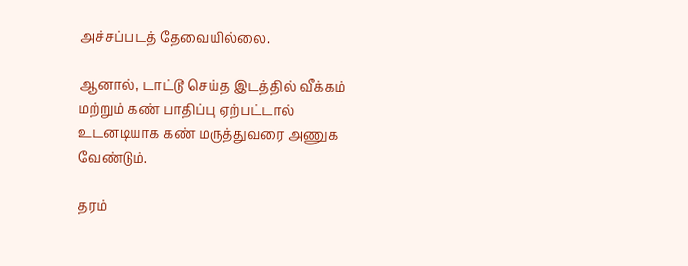அச்சப்படத் தேவையில்லை.

ஆனால், டாட்டூ செய்த இடத்தில் வீக்கம் மற்றும் கண் பாதிப்பு ஏற்பட்டால் உடனடியாக கண் மருத்துவரை அணுக வேண்டும்.

தரம்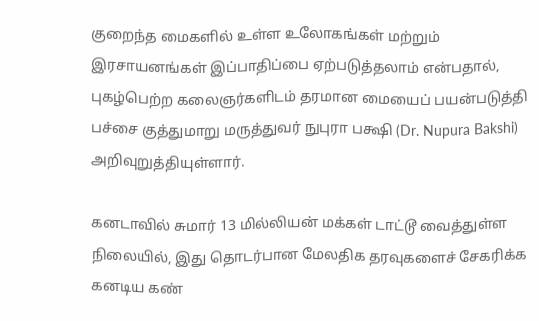குறைந்த மைகளில் உள்ள உலோகங்கள் மற்றும் இரசாயனங்கள் இப்பாதிப்பை ஏற்படுத்தலாம் என்பதால், புகழ்பெற்ற கலைஞர்களிடம் தரமான மையைப் பயன்படுத்தி பச்சை குத்துமாறு மருத்துவர் நுபுரா பக்ஷி (Dr. Nupura Bakshi) அறிவுறுத்தியுள்ளார்.

கனடாவில் சுமார் 13 மில்லியன் மக்கள் டாட்டூ வைத்துள்ள நிலையில், இது தொடர்பான மேலதிக தரவுகளைச் சேகரிக்க கனடிய கண்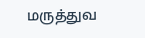மருத்துவ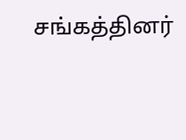சங்கத்தினர்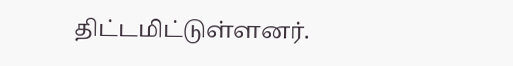திட்டமிட்டுள்ளனர்.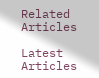Related Articles

Latest Articles